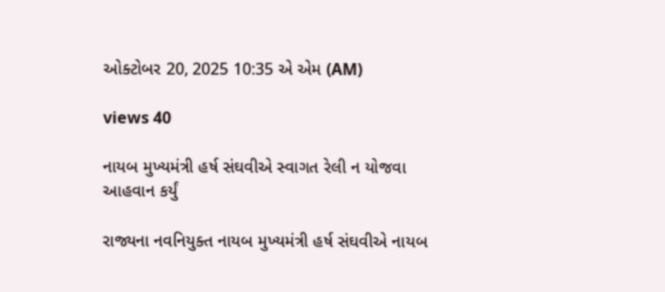ઓક્ટોબર 20, 2025 10:35 એ એમ (AM)

views 40

નાયબ મુખ્યમંત્રી હર્ષ સંઘવીએ સ્વાગત રેલી ન યોજવા આહવાન કર્યું

રાજ્યના નવનિયુક્ત નાયબ મુખ્યમંત્રી હર્ષ સંઘવીએ નાયબ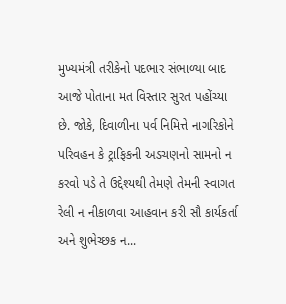મુખ્યમંત્રી તરીકેનો પદભાર સંભાળ્યા બાદ આજે પોતાના મત વિસ્તાર સુરત પહોંચ્યા છે. જોકે, દિવાળીના પર્વ નિમિત્તે નાગરિકોને પરિવહન કે ટ્રાફિકની અડચણનો સામનો ન કરવો પડે તે ઉદ્દેશ્યથી તેમણે તેમની સ્વાગત રેલી ન નીકાળવા આહવાન કરી સૌ કાર્યકર્તા અને શુભેચ્છક ન...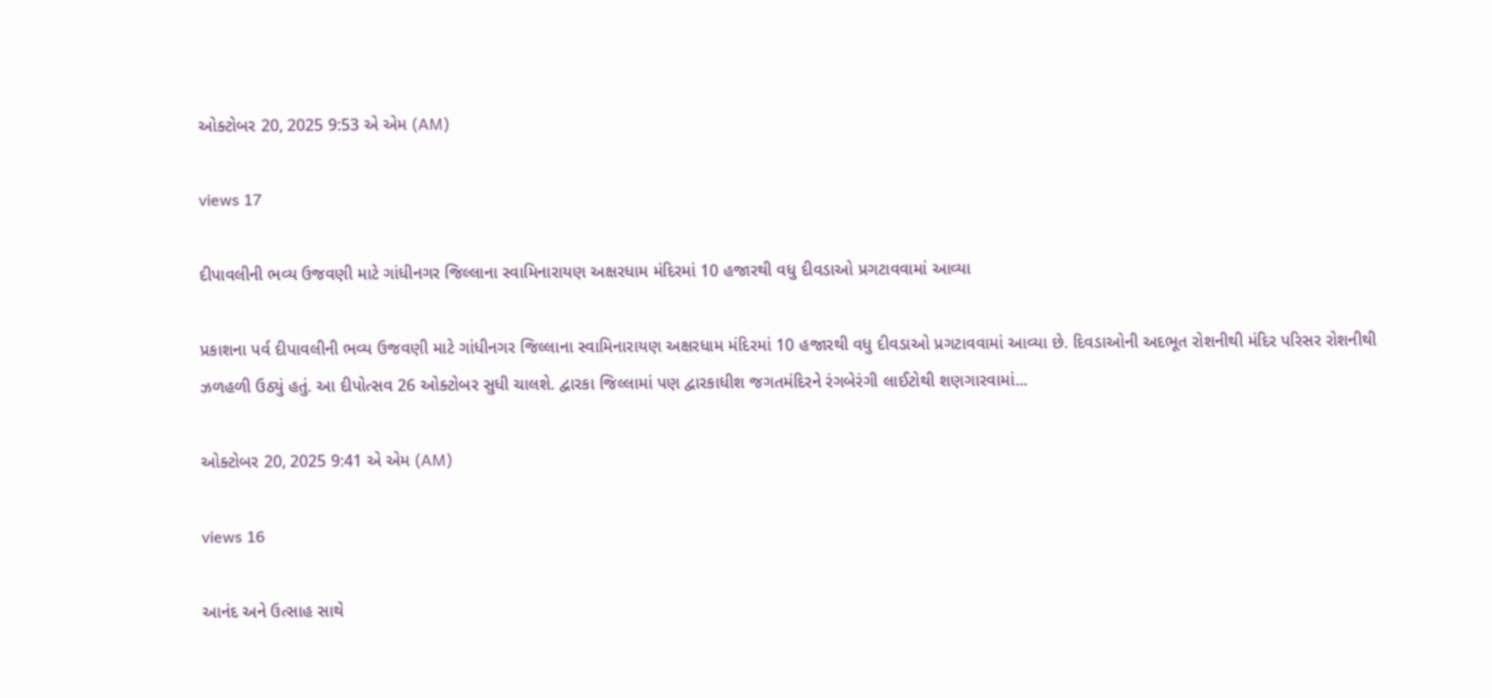ઓક્ટોબર 20, 2025 9:53 એ એમ (AM)

views 17

દીપાવલીની ભવ્ય ઉજવણી માટે ગાંધીનગર જિલ્લાના સ્વામિનારાયણ અક્ષરધામ મંદિરમાં 10 હજારથી વધુ દીવડાઓ પ્રગટાવવામાં આવ્યા

પ્રકાશના પર્વ દીપાવલીની ભવ્ય ઉજવણી માટે ગાંધીનગર જિલ્લાના સ્વામિનારાયણ અક્ષરધામ મંદિરમાં 10 હજારથી વધુ દીવડાઓ પ્રગટાવવામાં આવ્યા છે. દિવડાઓની અદભૂત રોશનીથી મંદિર પરિસર રોશનીથી ઝળહળી ઉઠ્યું હતું. આ દીપોત્સવ 26 ઓક્ટોબર સુધી ચાલશે. દ્વારકા જિલ્લામાં પણ દ્વારકાધીશ જગતમંદિરને રંગબેરંગી લાઈટોથી શણગારવામાં...

ઓક્ટોબર 20, 2025 9:41 એ એમ (AM)

views 16

આનંદ અને ઉત્સાહ સાથે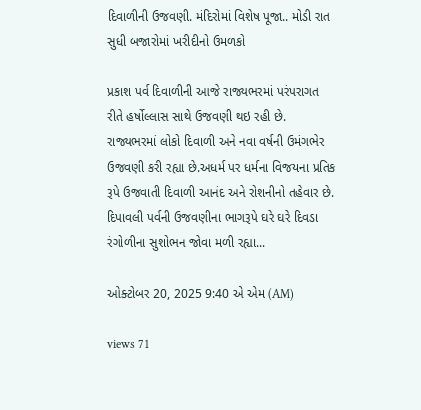દિવાળીની ઉજવણી. મંદિરોમાં વિશેષ પૂજા.. મોડી રાત સુધી બજારોમાં ખરીદીનો ઉમળકો

પ્રકાશ પર્વ દિવાળીની આજે રાજ્યભરમાં પરંપરાગત રીતે હર્ષોલ્લાસ સાથે ઉજવણી થઇ રહી છે. રાજ્યભરમાં લોકો દિવાળી અને નવા વર્ષની ઉમંગભેર ઉજવણી કરી રહ્યા છે.અધર્મ પર ધર્મના વિજયના પ્રતિક રૂપે ઉજવાતી દિવાળી આનંદ અને રોશનીનો તહેવાર છે. દિપાવલી પર્વની ઉજવણીના ભાગરૂપે ઘરે ઘરે દિવડા રંગોળીના સુશોભન જોવા મળી રહ્યા...

ઓક્ટોબર 20, 2025 9:40 એ એમ (AM)

views 71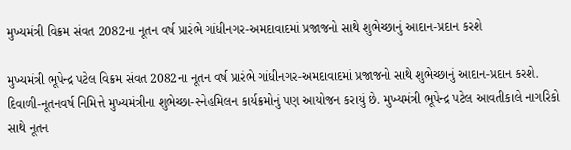મુખ્યમંત્રી વિક્રમ સંવત 2082ના નૂતન વર્ષ પ્રારંભે ગાંધીનગર-અમદાવાદમાં પ્રજાજનો સાથે શુભેચ્છાનું આદાન-પ્રદાન કરશે

મુખ્યમંત્રી ભૂપેન્દ્ર પટેલ વિક્રમ સંવત 2082ના નૂતન વર્ષ પ્રારંભે ગાંધીનગર-અમદાવાદમાં પ્રજાજનો સાથે શુભેચ્છાનું આદાન-પ્રદાન કરશે. દિવાળી-નૂતનવર્ષ નિમિત્તે મુખ્યમંત્રીના શુભેચ્છા-સ્નેહમિલન કાર્યક્રમોનું પણ આયોજન કરાયું છે. મુખ્યમંત્રી ભૂપેન્દ્ર પટેલ આવતીકાલે નાગરિકો સાથે નૂતન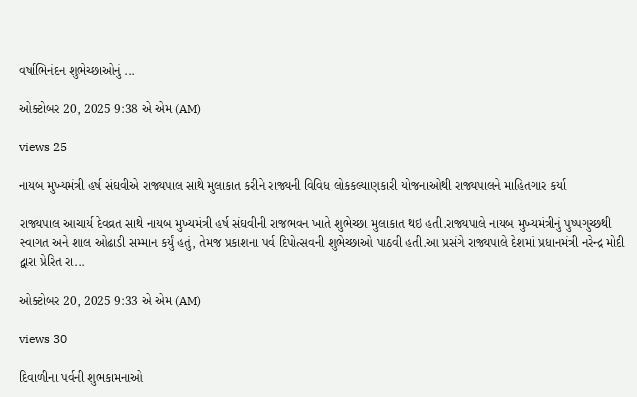વર્ષાભિનંદન શુભેચ્છાઓનું ...

ઓક્ટોબર 20, 2025 9:38 એ એમ (AM)

views 25

નાયબ મુખ્યમંત્રી હર્ષ સંઘવીએ રાજ્યપાલ સાથે મુલાકાત કરીને રાજ્યની વિવિધ લોકકલ્યાણકારી યોજનાઓથી રાજ્યપાલને માહિતગાર કર્યા

રાજ્યપાલ આચાર્ય દેવવ્રત સાથે નાયબ મુખ્યમંત્રી હર્ષ સંઘવીની રાજભવન ખાતે શુભેચ્છા મુલાકાત થઇ હતી.રાજ્યપાલે નાયબ મુખ્યમંત્રીનું પુષ્પગુચ્છથી સ્વાગત અને શાલ ઓઢાડી સમ્માન કર્યું હતું, તેમજ પ્રકાશના પર્વ દિપોત્સવની શુભેચ્છાઓ પાઠવી હતી.આ પ્રસંગે રાજ્યપાલે દેશમાં પ્રધાનમંત્રી નરેન્દ્ર મોદી દ્વારા પ્રેરિત રા...

ઓક્ટોબર 20, 2025 9:33 એ એમ (AM)

views 30

દિવાળીના પર્વની શુભકામનાઓ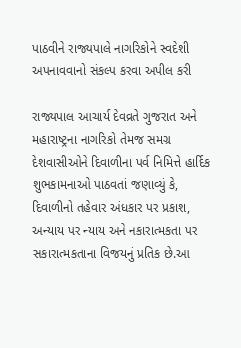પાઠવીને રાજ્યપાલે નાગરિકોને સ્વદેશી અપનાવવાનો સંકલ્પ કરવા અપીલ કરી

રાજ્યપાલ આચાર્ય દેવવ્રતે ગુજરાત અને મહારાષ્ટ્રના નાગરિકો તેમજ સમગ્ર દેશવાસીઓને દિવાળીના પર્વ નિમિત્તે હાર્દિક શુભકામનાઓ પાઠવતાં જણાવ્યું કે, દિવાળીનો તહેવાર અંધકાર પર પ્રકાશ, અન્યાય પર ન્યાય અને નકારાત્મકતા પર સકારાત્મકતાના વિજયનું પ્રતિક છે.આ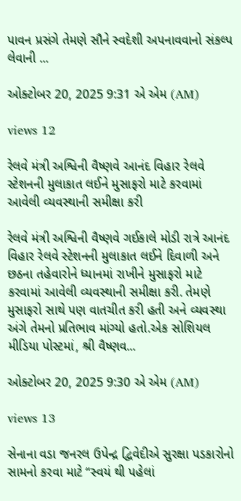પાવન પ્રસંગે તેમણે સૌને સ્વદેશી અપનાવવાનો સંકલ્પ લેવાની ...

ઓક્ટોબર 20, 2025 9:31 એ એમ (AM)

views 12

રેલવે મંત્રી અશ્વિની વૈષ્ણવે આનંદ વિહાર રેલવે સ્ટેશનની મુલાકાત લઈને મુસાફરો માટે કરવામાં આવેલી વ્યવસ્થાની સમીક્ષા કરી

રેલવે મંત્રી અશ્વિની વૈષ્ણવે ગઈકાલે મોડી રાત્રે આનંદ વિહાર રેલવે સ્ટેશનની મુલાકાત લઈને દિવાળી અને છઠના તહેવારોને ધ્યાનમાં રાખીને મુસાફરો માટે કરવામાં આવેલી વ્યવસ્થાની સમીક્ષા કરી. તેમણે મુસાફરો સાથે પણ વાતચીત કરી હતી અને વ્યવસ્થા અંગે તેમનો પ્રતિભાવ માંગ્યો હતો.એક સોશિયલ મીડિયા પોસ્ટમાં, શ્રી વૈષ્ણવ...

ઓક્ટોબર 20, 2025 9:30 એ એમ (AM)

views 13

સેનાના વડા જનરલ ઉપેન્દ્ર દ્વિવેદીએ સુરક્ષા પડકારોનો સામનો કરવા માટે “સ્વયં થી પહેલાં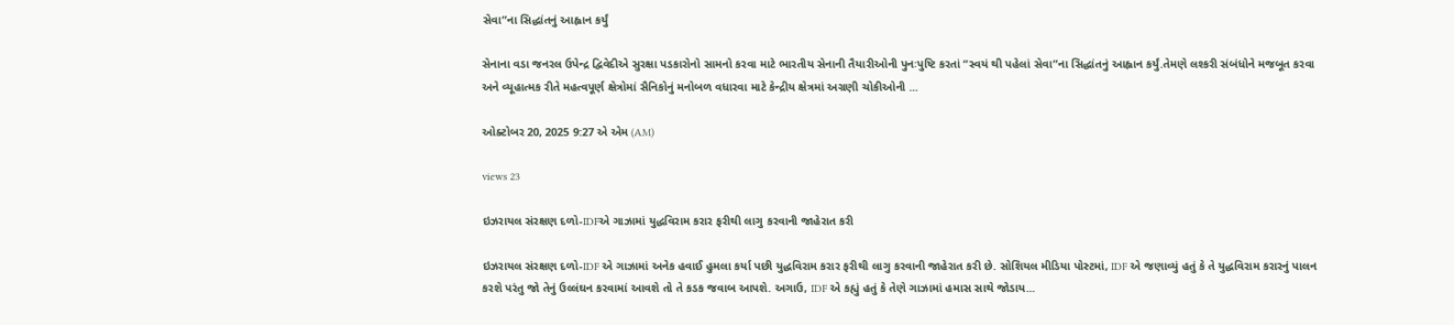સેવા”ના સિદ્ધાંતનું આહ્વાન કર્યું

સેનાના વડા જનરલ ઉપેન્દ્ર દ્વિવેદીએ સુરક્ષા પડકારોનો સામનો કરવા માટે ભારતીય સેનાની તૈયારીઓની પુનઃપુષ્ટિ કરતાં “સ્વયં થી પહેલાં સેવા”ના સિદ્ધાંતનું આહ્વાન કર્યું.તેમણે લશ્કરી સંબંધોને મજબૂત કરવા અને વ્યૂહાત્મક રીતે મહત્વપૂર્ણ ક્ષેત્રોમાં સૈનિકોનું મનોબળ વધારવા માટે કેન્દ્રીય ક્ષેત્રમાં અગ્રણી ચોકીઓની ...

ઓક્ટોબર 20, 2025 9:27 એ એમ (AM)

views 23

ઇઝરાયલ સંરક્ષણ દળો-IDFએ ગાઝામાં યુદ્ધવિરામ કરાર ફરીથી લાગુ કરવાની જાહેરાત કરી

ઇઝરાયલ સંરક્ષણ દળો-IDF એ ગાઝામાં અનેક હવાઈ હુમલા કર્યા પછી યુદ્ધવિરામ કરાર ફરીથી લાગુ કરવાની જાહેરાત કરી છે. સોશિયલ મીડિયા પોસ્ટમાં, IDF એ જણાવ્યું હતું કે તે યુદ્ધવિરામ કરારનું પાલન કરશે પરંતુ જો તેનું ઉલ્લંઘન કરવામાં આવશે તો તે કડક જવાબ આપશે. અગાઉ, IDF એ કહ્યું હતું કે તેણે ગાઝામાં હમાસ સાથે જોડાય...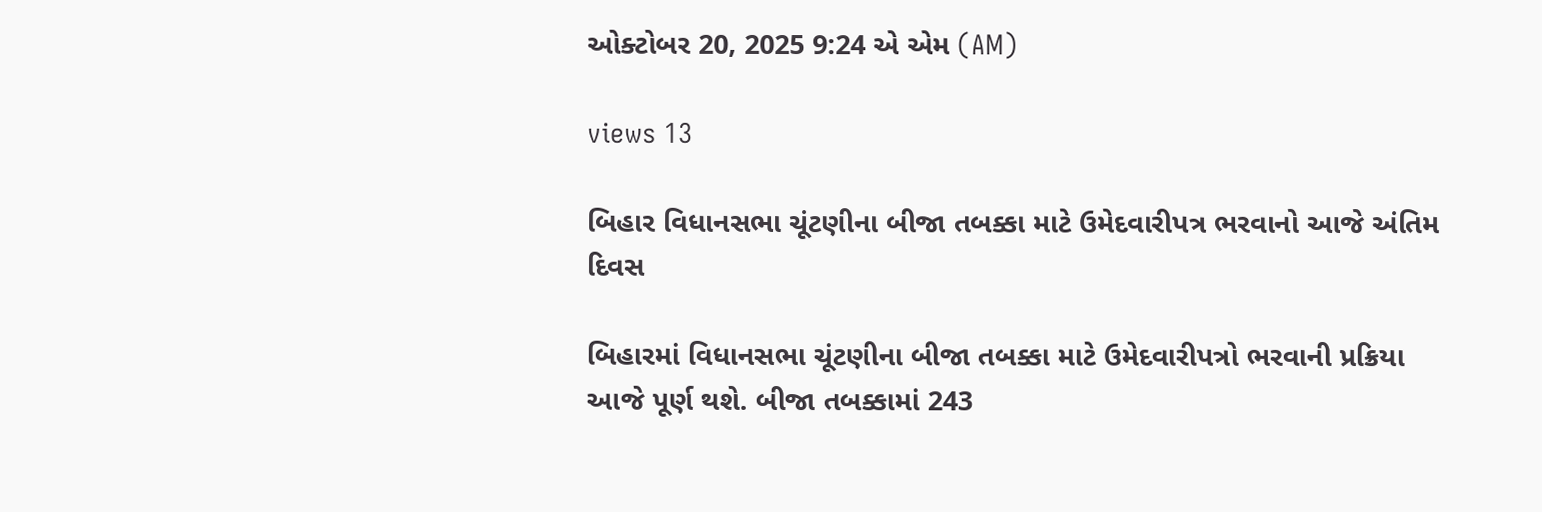ઓક્ટોબર 20, 2025 9:24 એ એમ (AM)

views 13

બિહાર વિધાનસભા ચૂંટણીના બીજા તબક્કા માટે ઉમેદવારીપત્ર ભરવાનો આજે અંતિમ દિવસ

બિહારમાં વિધાનસભા ચૂંટણીના બીજા તબક્કા માટે ઉમેદવારીપત્રો ભરવાની પ્રક્રિયા આજે પૂર્ણ થશે. બીજા તબક્કામાં 243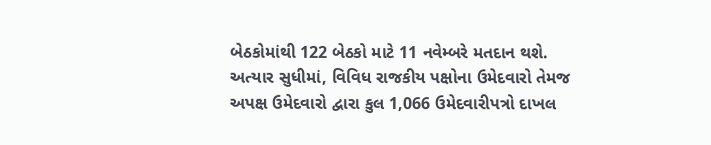બેઠકોમાંથી 122 બેઠકો માટે 11 નવેમ્બરે મતદાન થશે. અત્યાર સુધીમાં, વિવિધ રાજકીય પક્ષોના ઉમેદવારો તેમજ અપક્ષ ઉમેદવારો દ્વારા કુલ 1,066 ઉમેદવારીપત્રો દાખલ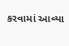કરવામાં આવ્યા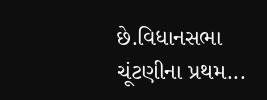છે.વિધાનસભા ચૂંટણીના પ્રથમ...